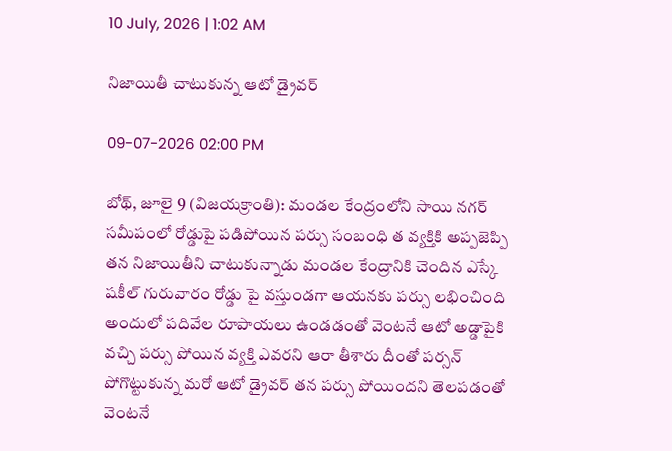10 July, 2026 | 1:02 AM

నిజాయితీ చాటుకున్న ఆటో డ్రైవర్

09-07-2026 02:00 PM

బోథ్, జూలై 9 (విజయక్రాంతి): మండల కేంద్రంలోని సాయి నగర్ సమీపంలో రోడ్డుపై పడిపోయిన పర్సు సంబంధి త వ్యక్తికి అప్పజెప్పి తన నిజాయితీని చాటుకున్నాడు మండల కేంద్రానికి చెందిన ఎస్కే షకీల్ గురువారం రోడ్డు పై వస్తుండగా ఆయనకు పర్సు లభించింది అందులో పదివేల రూపాయలు ఉండడంతో వెంటనే ఆటో అడ్డాపైకి వచ్చి పర్సు పోయిన వ్యక్తి ఎవరని ఆరా తీశారు దీంతో పర్సన్ పోగొట్టుకున్న మరో ఆటో డ్రైవర్ తన పర్సు పోయిందని తెలపడంతో వెంటనే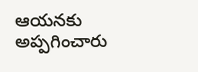ఆయనకు అప్పగించారు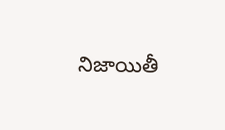నిజాయితీ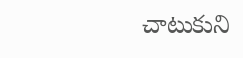చాటుకుని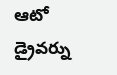ఆటో డ్రైవర్ను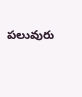పలువురు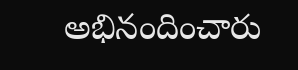అభినందించారు